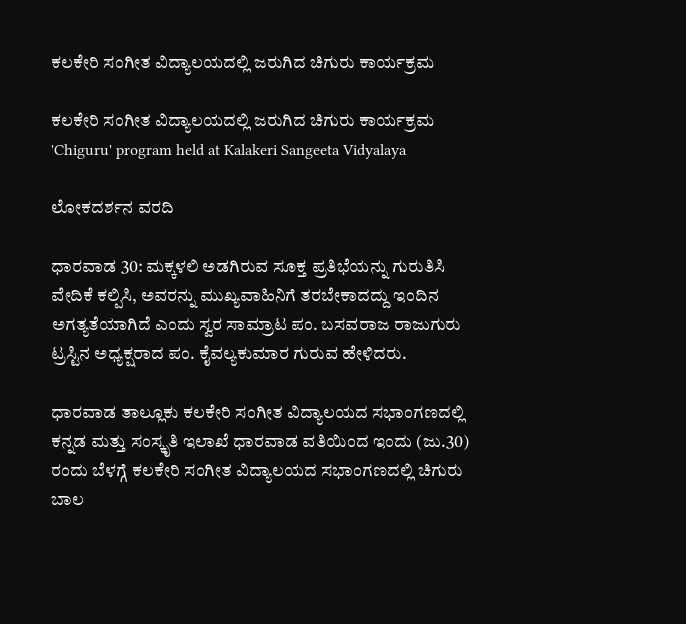ಕಲಕೇರಿ ಸಂಗೀತ ವಿದ್ಯಾಲಯದಲ್ಲಿ ಜರುಗಿದ ಚಿಗುರು ಕಾರ್ಯಕ್ರಮ

ಕಲಕೇರಿ ಸಂಗೀತ ವಿದ್ಯಾಲಯದಲ್ಲಿ ಜರುಗಿದ ಚಿಗುರು ಕಾರ್ಯಕ್ರಮ  'Chiguru' program held at Kalakeri Sangeeta Vidyalaya

ಲೋಕದರ್ಶನ ವರದಿ

ಧಾರವಾಡ 30: ಮಕ್ಕಳಲಿ ಅಡಗಿರುವ ಸೂಕ್ತ ಪ್ರತಿಭೆಯನ್ನು ಗುರುತಿಸಿ ವೇದಿಕೆ ಕಲ್ಪಿಸಿ, ಅವರನ್ನು ಮುಖ್ಯವಾಹಿನಿಗೆ ತರಬೇಕಾದದ್ದು ಇಂದಿನ ಅಗತ್ಯತೆಯಾಗಿದೆ ಎಂದು ಸ್ವರ ಸಾಮ್ರಾಟ ಪಂ. ಬಸವರಾಜ ರಾಜುಗುರು ಟ್ರಸ್ಟಿನ ಅಧ್ಯಕ್ಷರಾದ ಪಂ. ಕೈವಲ್ಯಕುಮಾರ ಗುರುವ ಹೇಳಿದರು.

ಧಾರವಾಡ ತಾಲ್ಲೂಕು ಕಲಕೇರಿ ಸಂಗೀತ ವಿದ್ಯಾಲಯದ ಸಭಾಂಗಣದಲ್ಲಿ ಕನ್ನಡ ಮತ್ತು ಸಂಸ್ಕೃತಿ ಇಲಾಖೆ ಧಾರವಾಡ ವತಿಯಿಂದ ಇಂದು (ಜು.30) ರಂದು ಬೆಳಗ್ಗೆ ಕಲಕೇರಿ ಸಂಗೀತ ವಿದ್ಯಾಲಯದ ಸಭಾಂಗಣದಲ್ಲಿ ಚಿಗುರು ಬಾಲ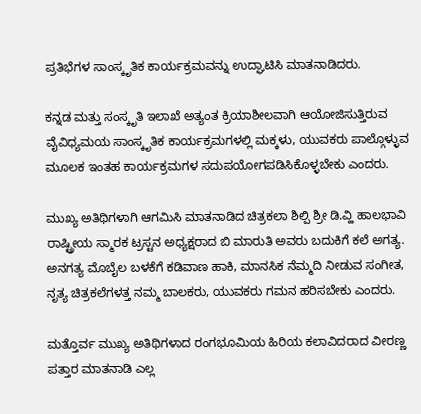ಪ್ರತಿಭೆಗಳ ಸಾಂಸ್ಕೃತಿಕ ಕಾರ್ಯಕ್ರಮವನ್ನು ಉದ್ಘಾಟಿಸಿ ಮಾತನಾಡಿದರು.

ಕನ್ನಡ ಮತ್ತು ಸಂಸ್ಕೃತಿ ಇಲಾಖೆ ಅತ್ಯಂತ ಕ್ರಿಯಾಶೀಲವಾಗಿ ಆಯೋಜಿಸುತ್ತಿರುವ ವೈವಿಧ್ಯಮಯ ಸಾಂಸ್ಕೃತಿಕ ಕಾರ್ಯಕ್ರಮಗಳಲ್ಲಿ ಮಕ್ಕಳು, ಯುವಕರು ಪಾಲ್ಗೊಳ್ಳುವ ಮೂಲಕ ಇಂತಹ ಕಾರ್ಯಕ್ರಮಗಳ ಸದುಪಯೋಗಪಡಿಸಿಕೊಳ್ಳಬೇಕು ಎಂದರು.

ಮುಖ್ಯ ಅತಿಥಿಗಳಾಗಿ ಆಗಮಿಸಿ ಮಾತನಾಡಿದ ಚಿತ್ರಕಲಾ ಶಿಲ್ಪಿ ಶ್ರೀ ಡಿ.ವ್ಹಿ ಹಾಲಭಾವಿ ರಾಷ್ಟ್ರೀಯ ಸ್ಮಾರಕ ಟ್ರಸ್ಟನ ಅಧ್ಯಕ್ಷರಾದ ಬಿ ಮಾರುತಿ ಅವರು ಬದುಕಿಗೆ ಕಲೆ ಅಗತ್ಯ. ಅನಗತ್ಯ ಮೊಬೈಲ ಬಳಕೆಗೆ ಕಡಿವಾಣ ಹಾಕಿ, ಮಾನಸಿಕ ನೆಮ್ಮದಿ ನೀಡುವ ಸಂಗೀತ, ನೃತ್ಯ ಚಿತ್ರಕಲೆಗಳತ್ತ ನಮ್ಮ ಬಾಲಕರು, ಯುವಕರು ಗಮನ ಹರಿಸಬೇಕು ಎಂದರು.

ಮತ್ತೊರ್ವ ಮುಖ್ಯ ಅತಿಥಿಗಳಾದ ರಂಗಭೂಮಿಯ ಹಿರಿಯ ಕಲಾವಿದರಾದ ವೀರಣ್ಣ ಪತ್ತಾರ ಮಾತನಾಡಿ ಎಲ್ಲ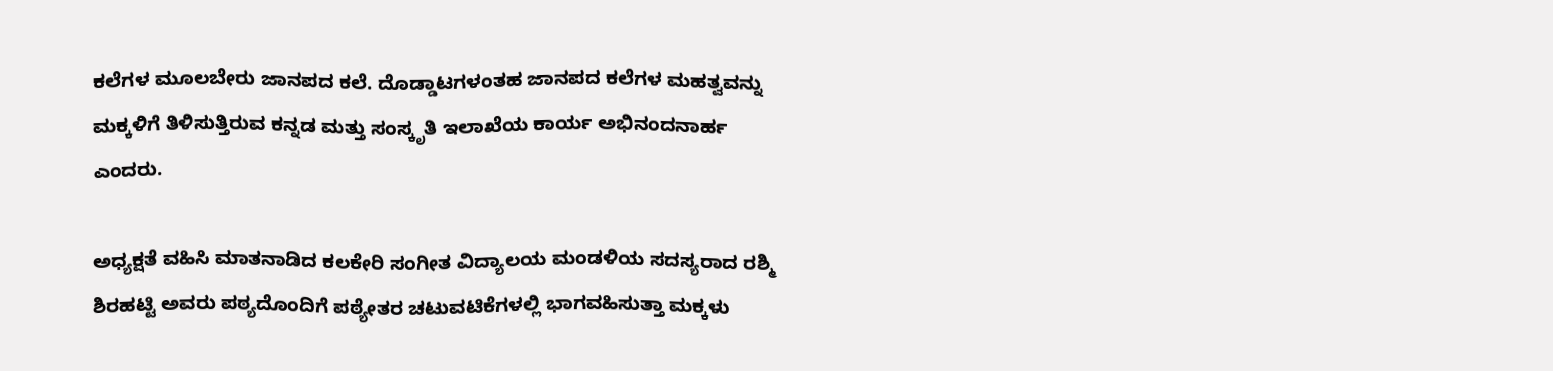ಕಲೆಗಳ ಮೂಲಬೇರು ಜಾನಪದ ಕಲೆ. ದೊಡ್ಡಾಟಗಳಂತಹ ಜಾನಪದ ಕಲೆಗಳ ಮಹತ್ವವನ್ನು ಮಕ್ಕಳಿಗೆ ತಿಳಿಸುತ್ತಿರುವ ಕನ್ನಡ ಮತ್ತು ಸಂಸ್ಕೃತಿ ಇಲಾಖೆಯ ಕಾರ್ಯ ಅಭಿನಂದನಾರ್ಹ ಎಂದರು.

ಅಧ್ಯಕ್ಷತೆ ವಹಿಸಿ ಮಾತನಾಡಿದ ಕಲಕೇರಿ ಸಂಗೀತ ವಿದ್ಯಾಲಯ ಮಂಡಳಿಯ ಸದಸ್ಯರಾದ ರಶ್ಮಿ ಶಿರಹಟ್ಟಿ ಅವರು ಪಠ್ಯದೊಂದಿಗೆ ಪಠ್ಯೇತರ ಚಟುವಟಿಕೆಗಳಲ್ಲಿ ಭಾಗವಹಿಸುತ್ತಾ ಮಕ್ಕಳು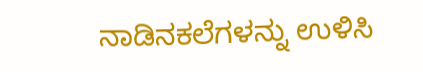ನಾಡಿನಕಲೆಗಳನ್ನು ಉಳಿಸಿ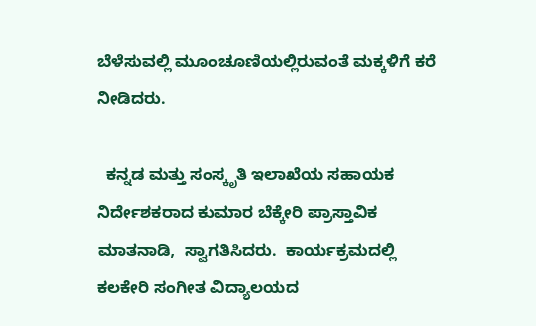ಬೆಳೆಸುವಲ್ಲಿ ಮೂಂಚೂಣಿಯಲ್ಲಿರುವಂತೆ ಮಕ್ಕಳಿಗೆ ಕರೆ ನೀಡಿದರು.

  ಕನ್ನಡ ಮತ್ತು ಸಂಸ್ಕೃತಿ ಇಲಾಖೆಯ ಸಹಾಯಕ ನಿರ್ದೇಶಕರಾದ ಕುಮಾರ ಬೆಕ್ಕೇರಿ ಪ್ರಾಸ್ತಾವಿಕ ಮಾತನಾಡಿ,  ಸ್ವಾಗತಿಸಿದರು.  ಕಾರ್ಯಕ್ರಮದಲ್ಲಿ ಕಲಕೇರಿ ಸಂಗೀತ ವಿದ್ಯಾಲಯದ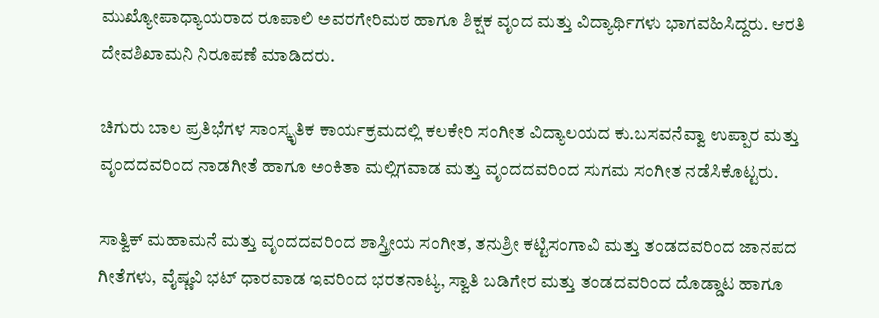ಮುಖ್ಯೋಪಾಧ್ಯಾಯರಾದ ರೂಪಾಲಿ ಅವರಗೇರಿಮಠ ಹಾಗೂ ಶಿಕ್ಷಕ ವೃಂದ ಮತ್ತು ವಿದ್ಯಾರ್ಥಿಗಳು ಭಾಗವಹಿಸಿದ್ದರು. ಆರತಿ ದೇವಶಿಖಾಮನಿ ನಿರೂಪಣೆ ಮಾಡಿದರು.

ಚಿಗುರು ಬಾಲ ಪ್ರತಿಭೆಗಳ ಸಾಂಸ್ಕೃತಿಕ ಕಾರ್ಯಕ್ರಮದಲ್ಲಿ ಕಲಕೇರಿ ಸಂಗೀತ ವಿದ್ಯಾಲಯದ ಕು.ಬಸವನೆವ್ವಾ ಉಪ್ಪಾರ ಮತ್ತು ವೃಂದದವರಿಂದ ನಾಡಗೀತೆ ಹಾಗೂ ಅಂಕಿತಾ ಮಲ್ಲಿಗವಾಡ ಮತ್ತು ವೃಂದದವರಿಂದ ಸುಗಮ ಸಂಗೀತ ನಡೆಸಿಕೊಟ್ಟರು.

ಸಾತ್ವಿಕ್ ಮಹಾಮನೆ ಮತ್ತು ವೃಂದದವರಿಂದ ಶಾಸ್ತ್ರೀಯ ಸಂಗೀತ, ತನುಶ್ರೀ ಕಟ್ಟಿಸಂಗಾವಿ ಮತ್ತು ತಂಡದವರಿಂದ ಜಾನಪದ ಗೀತೆಗಳು, ವೈಷ್ಣವಿ ಭಟ್ ಧಾರವಾಡ ಇವರಿಂದ ಭರತನಾಟ್ಯ, ಸ್ವಾತಿ ಬಡಿಗೇರ ಮತ್ತು ತಂಡದವರಿಂದ ದೊಡ್ಡಾಟ ಹಾಗೂ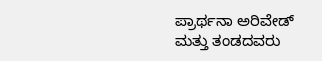ಪ್ರಾರ್ಥನಾ ಅರಿವೇಡ್ ಮತ್ತು ತಂಡದವರು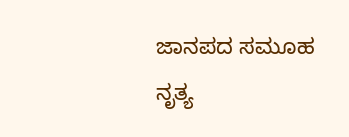ಜಾನಪದ ಸಮೂಹ ನೃತ್ಯ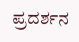ಪ್ರದರ್ಶನ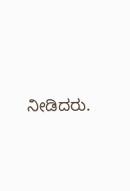ನೀಡಿದರು.